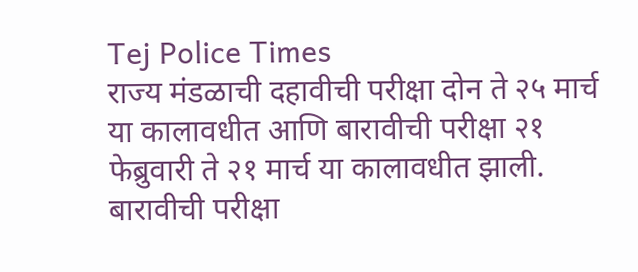Tej Police Times
राज्य मंडळाची दहावीची परीक्षा दोन ते २५ मार्च या कालावधीत आणि बारावीची परीक्षा २१ फेब्रुवारी ते २१ मार्च या कालावधीत झाली. बारावीची परीक्षा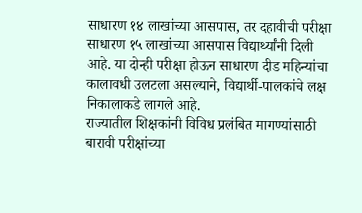साधारण १४ लाखांच्या आसपास, तर दहावीची परीक्षा साधारण १५ लाखांच्या आसपास विद्यार्थ्यांनी दिली आहे. या दोन्ही परीक्षा होऊन साधारण दीड महिन्यांचा कालावधी उलटला असल्याने, विद्यार्थी-पालकांचे लक्ष निकालाकडे लागले आहे.
राज्यातील शिक्षकांनी विविध प्रलंबित मागण्यांसाठी बारावी परीक्षांच्या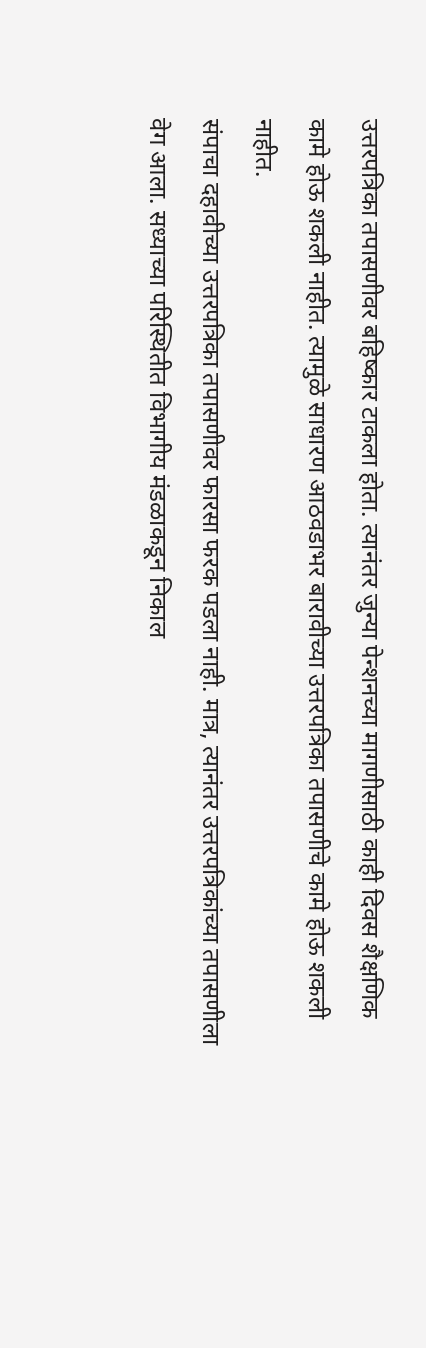उत्तरपत्रिका तपासणीवर बहिष्कार टाकला होता. त्यानंतर जुन्या पेन्शनच्या मागणीसाठी काही दिवस शैक्षणिक कामे होऊ शकली नाहीत. त्यामुळे साधारण आठवडाभर बारावीच्या उत्तरपत्रिका तपासणीचे कामे होऊ शकली नाहीत.
संपाचा दहावीच्या उत्तरपत्रिका तपासणीवर फारसा फरक पडला नाही. मात्र, त्यानंतर उत्तरपत्रिकांच्या तपासणीला वेग आला. सध्याच्या परिस्थितीत विभागीय मंडळाकडून निकाल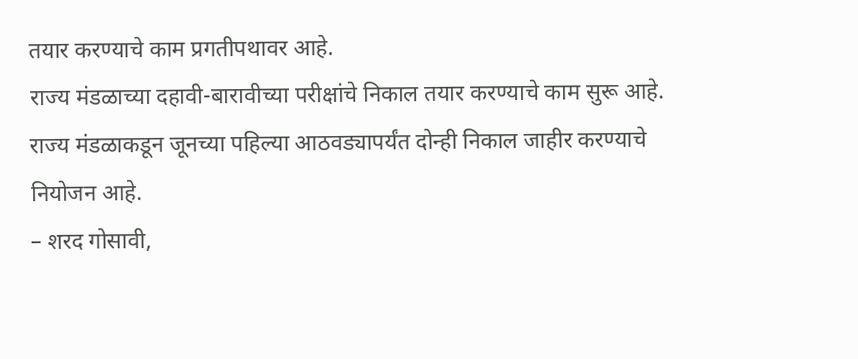तयार करण्याचे काम प्रगतीपथावर आहे.
राज्य मंडळाच्या दहावी-बारावीच्या परीक्षांचे निकाल तयार करण्याचे काम सुरू आहे. राज्य मंडळाकडून जूनच्या पहिल्या आठवड्यापर्यंत दोन्ही निकाल जाहीर करण्याचे नियोजन आहे.
– शरद गोसावी,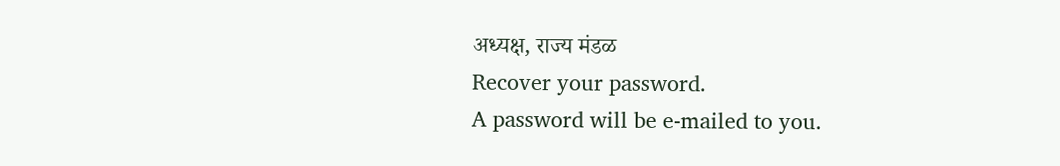अध्यक्ष, राज्य मंडळ
Recover your password.
A password will be e-mailed to you.